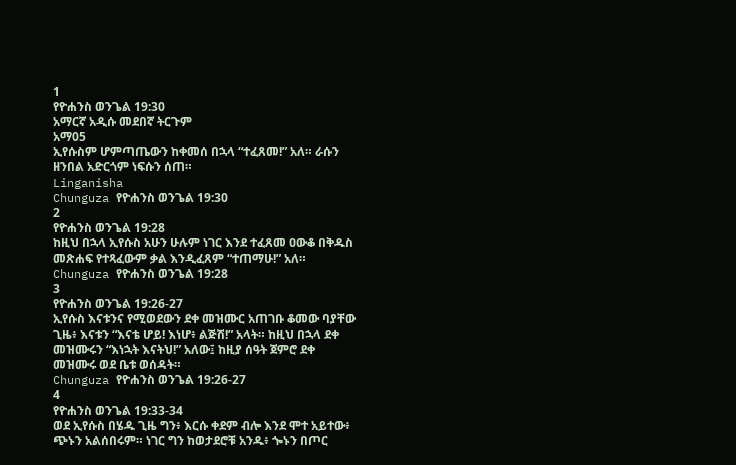1
የዮሐንስ ወንጌል 19:30
አማርኛ አዲሱ መደበኛ ትርጉም
አማ05
ኢየሱስም ሆምጣጤውን ከቀመሰ በኋላ “ተፈጸመ!” አለ። ራሱን ዘንበል አድርጎም ነፍሱን ሰጠ።
Linganisha
Chunguza የዮሐንስ ወንጌል 19:30
2
የዮሐንስ ወንጌል 19:28
ከዚህ በኋላ ኢየሱስ አሁን ሁሉም ነገር እንደ ተፈጸመ ዐውቆ በቅዱስ መጽሐፍ የተጻፈውም ቃል እንዲፈጸም “ተጠማሁ!” አለ።
Chunguza የዮሐንስ ወንጌል 19:28
3
የዮሐንስ ወንጌል 19:26-27
ኢየሱስ እናቱንና የሚወደውን ደቀ መዝሙር አጠገቡ ቆመው ባያቸው ጊዜ፥ እናቱን “እናቴ ሆይ! እነሆ፥ ልጅሽ!” አላት። ከዚህ በኋላ ደቀ መዝሙሩን “እነኋት እናትህ!” አለው፤ ከዚያ ሰዓት ጀምሮ ደቀ መዝሙሩ ወደ ቤቱ ወሰዳት።
Chunguza የዮሐንስ ወንጌል 19:26-27
4
የዮሐንስ ወንጌል 19:33-34
ወደ ኢየሱስ በሄዱ ጊዜ ግን፥ እርሱ ቀደም ብሎ እንደ ሞተ አይተው፥ ጭኑን አልሰበሩም። ነገር ግን ከወታደሮቹ አንዱ፥ ጐኑን በጦር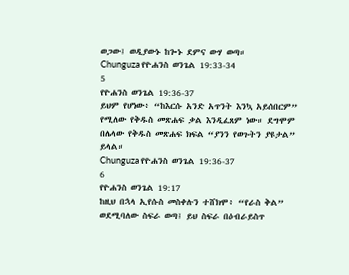ወጋው፤ ወዲያውኑ ከጐኑ ደምና ውሃ ወጣ።
Chunguza የዮሐንስ ወንጌል 19:33-34
5
የዮሐንስ ወንጌል 19:36-37
ይህም የሆነው፥ “ከእርሱ አንድ አጥንት እንኳ አይሰበርም” የሚለው የቅዱስ መጽሐፍ ቃል እንዲፈጸም ነው። ደግሞም በሌላው የቅዱስ መጽሐፍ ክፍል “ያንን የወጉትን ያዩታል” ይላል።
Chunguza የዮሐንስ ወንጌል 19:36-37
6
የዮሐንስ ወንጌል 19:17
ከዚህ በኋላ ኢየሱስ መስቀሉን ተሸክሞ፥ “የራስ ቅል” ወደሚባለው ስፍራ ወጣ፤ ይህ ስፍራ በዕብራይስጥ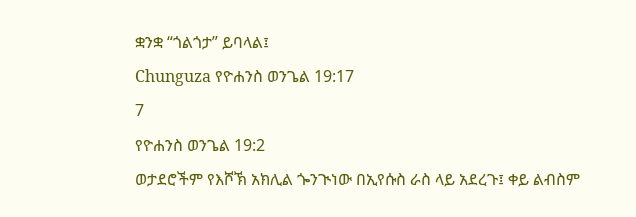ቋንቋ “ጎልጎታ” ይባላል፤
Chunguza የዮሐንስ ወንጌል 19:17
7
የዮሐንስ ወንጌል 19:2
ወታደሮችም የእሾኽ አክሊል ጐንጒነው በኢየሱስ ራስ ላይ አደረጉ፤ ቀይ ልብስም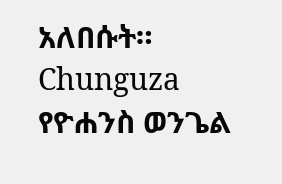አለበሱት።
Chunguza የዮሐንስ ወንጌል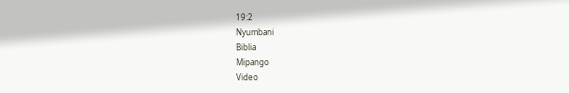19:2
Nyumbani
Biblia
Mipango
Video